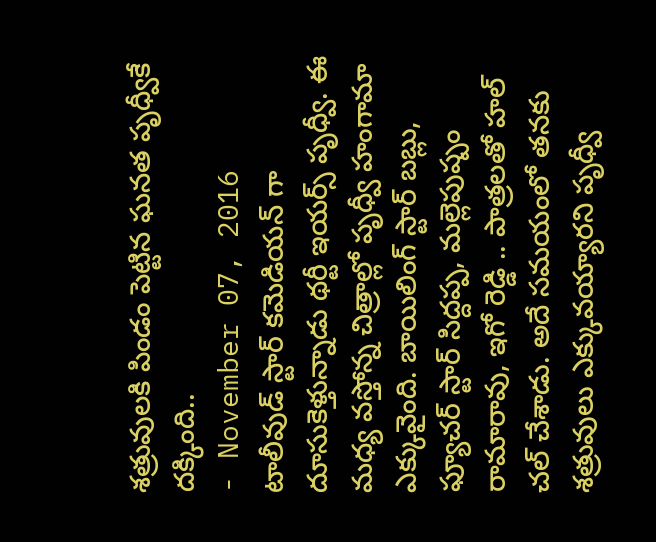శత్రువులకి పిండం పెట్టిన ఘనత పృధ్వీకే దక్కింది..
- November 07, 2016
టాలీవుడ్ స్టార్ కమెడియన్ గా దూసుకెళ్తున్నాడు థర్టీ ఇయర్స్ పృధ్వీ. ఈ మధ్య వస్తోన్న చిత్రాల్లో పృధ్వీ హంగామా ఎక్కువైంది. బాయిలింగ్ స్టార్ బబ్లు, ఫ్యూచర్ స్టార్ సిద్దప్ప, మల్లెపుష్పం రామారావు, ఇగో రెడ్డి .. పాత్రలతో హల్ చల్ చేశాడు. అదే సమయంలో తనకు శత్రువులు ఎక్కువయ్యారని పృధ్వీ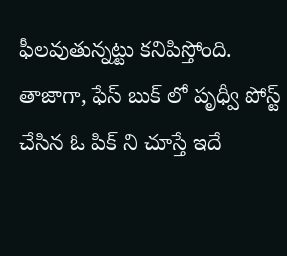ఫీలవుతున్నట్టు కనిపిస్తోంది. తాజాగా, ఫేస్ బుక్ లో పృధ్వీ పోస్ట్ చేసిన ఓ పిక్ ని చూస్తే ఇదే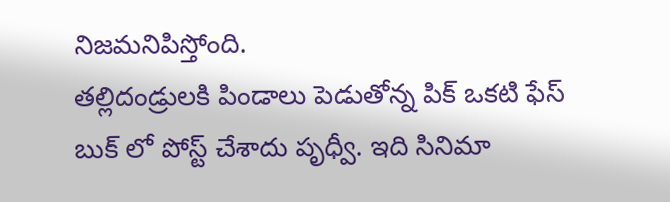నిజమనిపిస్తోంది.
తల్లిదండ్రులకి పిండాలు పెడుతోన్న పిక్ ఒకటి ఫేస్ బుక్ లో పోస్ట్ చేశాదు పృధ్వీ. ఇది సినిమా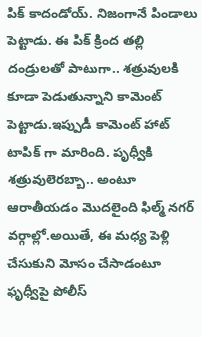పిక్ కాదండోయ్. నిజంగానే పిండాలు పెట్టాడు. ఈ పిక్ క్రింద తల్లి దండ్రులతో పాటుగా.. శత్రువులకి కూడా పెడుతున్నాని కామెంట్ పెట్టాడు.ఇప్పుడీ కామెంట్ హాట్ టాపిక్ గా మారింది. పృధ్వీకి శత్రువులెరబ్బా.. అంటూ ఆరాతీయడం మొదలైంది ఫిల్మ్ నగర్ వర్గాల్లో.అయితే, ఈ మధ్య పెళ్లి చేసుకుని మోసం చేసాడంటూ ఫృధ్వీపై పోలీస్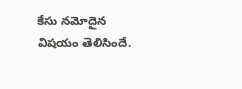కేసు నమోదైన విషయం తెలిసిందే.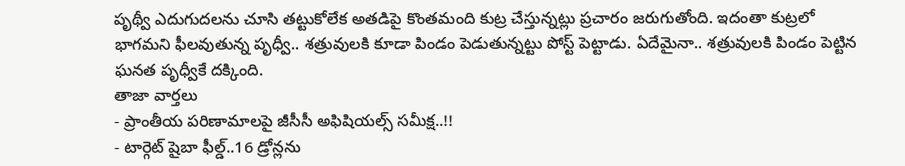పృథ్వీ ఎదుగుదలను చూసి తట్టుకోలేక అతడిపై కొంతమంది కుట్ర చేస్తున్నట్లు ప్రచారం జరుగుతోంది. ఇదంతా కుట్రలో భాగమని ఫీలవుతున్న పృధ్వీ.. శత్రువులకి కూడా పిండం పెడుతున్నట్టు పోస్ట్ పెట్టాడు. ఏదేమైనా.. శత్రువులకి పిండం పెట్టిన ఘనత పృధ్వీకే దక్కింది.
తాజా వార్తలు
- ప్రాంతీయ పరిణామాలపై జీసీసీ అఫిషియల్స్ సమీక్ష..!!
- టార్గెట్ షైబా ఫీల్డ్..16 డ్రోన్లను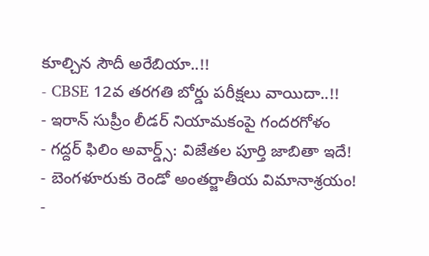కూల్చిన సౌదీ అరేబియా..!!
- CBSE 12వ తరగతి బోర్డు పరీక్షలు వాయిదా..!!
- ఇరాన్ సుప్రీం లీడర్ నియామకంపై గందరగోళం
- గద్దర్ ఫిలిం అవార్డ్స్: విజేతల పూర్తి జాబితా ఇదే!
- బెంగళూరుకు రెండో అంతర్జాతీయ విమానాశ్రయం!
-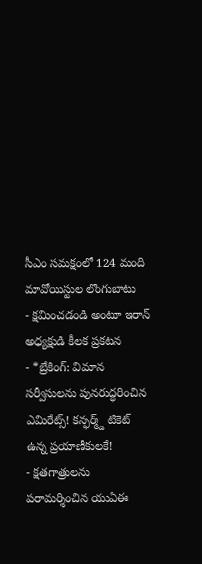సీఎం సమక్షంలో 124 మంది మావోయిస్టుల లొంగుబాటు
- క్షమించడండి అంటూ ఇరాన్ అధ్యక్షుడి కీలక ప్రకటన
- *బ్రేకింగ్: విమాన సర్వీసులను పునరుద్ధరించిన ఎమిరేట్స్! కన్ఫర్మ్డ్ టికెట్ ఉన్న ప్రయాణీకులకే!
- క్షతగాత్రులను పరామర్శించిన యుఏఈ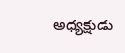అధ్యక్షుడు